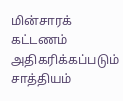மின்சாரக் கட்டணம் அதிகரிக்கப்படும் சாத்தியம்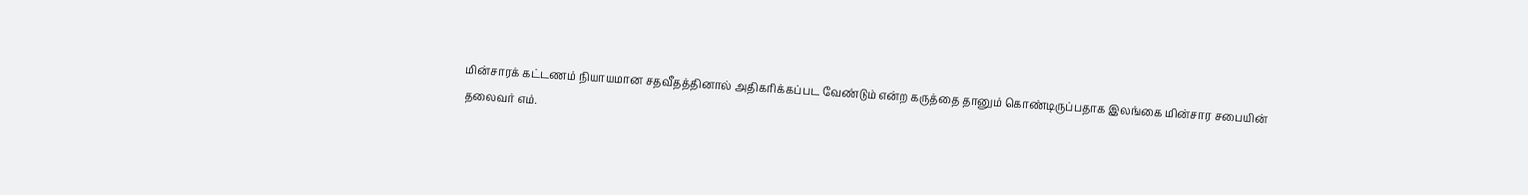மின்சாரக் கட்டணம் நியாயமான சதவீதத்தினால் அதிகரிக்கப்பட வேண்டும் என்ற கருத்தை தானும் கொண்டிருப்பதாக இலங்கை மின்சார சபையின் தலைவர் எம்.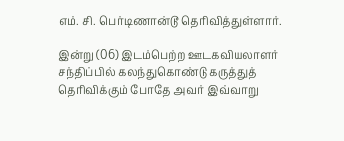எம். சி. பெர்டிணான்டூ தெரிவித்துள்ளார்.

இன்று (06) இடம்பெற்ற ஊடகவியலாளர் சந்திப்பில் கலந்துகொண்டு கருத்துத் தெரிவிக்கும் போதே அவர் இவ்வாறு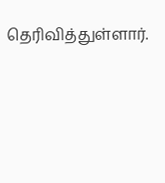தெரிவித்துள்ளார்.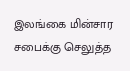இலங்கை மின்சார சபைக்கு செலுத்த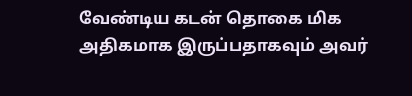வேண்டிய கடன் தொகை மிக அதிகமாக இருப்பதாகவும் அவர்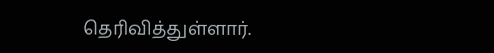தெரிவித்துள்ளார்.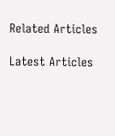Related Articles

Latest Articles